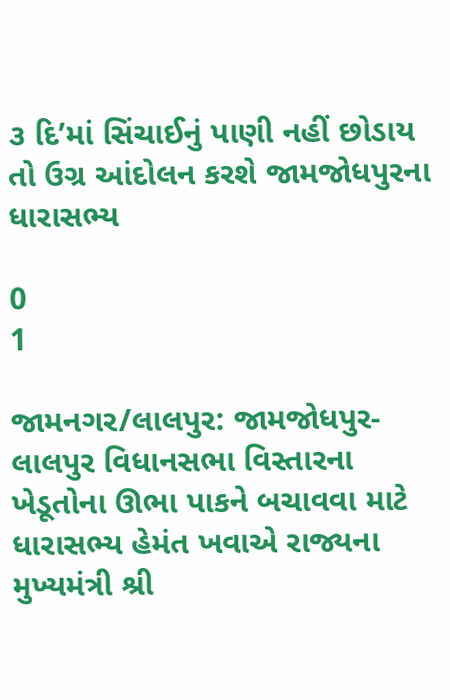૩ દિ’માં સિંચાઈનું પાણી નહીં છોડાય તો ઉગ્ર આંદોલન કરશે જામજોધપુરના ધારાસભ્ય

0
1

જામનગર/લાલપુર: જામજોધપુર-લાલપુર વિધાનસભા વિસ્તારના ખેડૂતોના ઊભા પાકને બચાવવા માટે ધારાસભ્ય હેમંત ખવાએ રાજ્યના મુખ્યમંત્રી શ્રી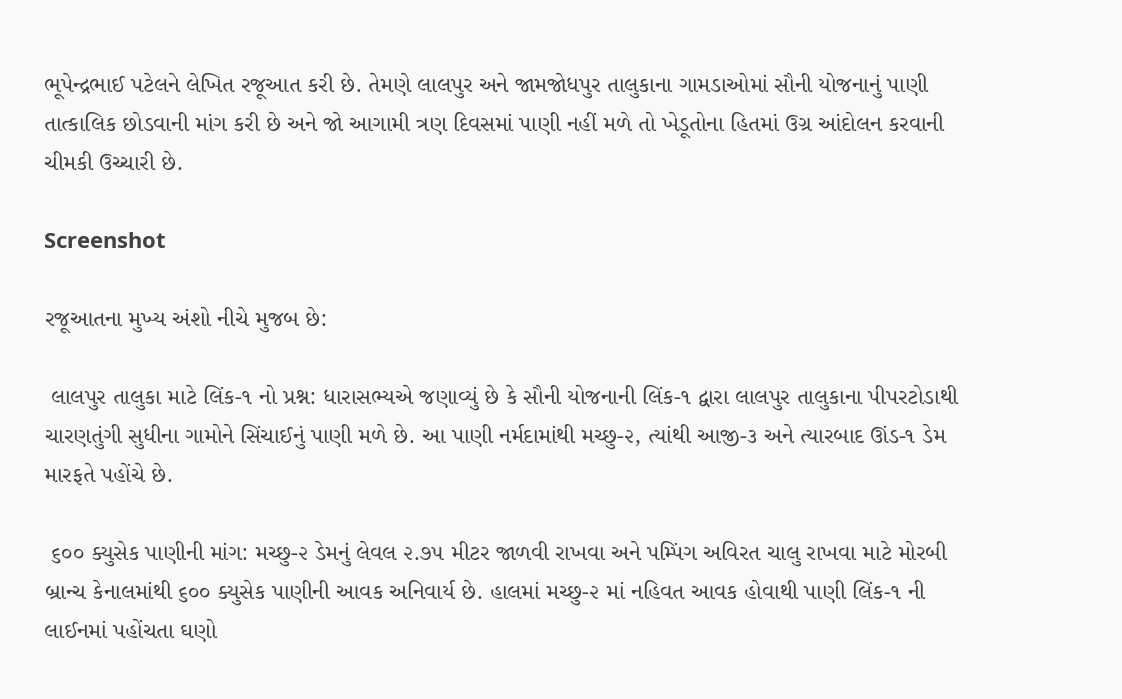ભૂપેન્દ્રભાઈ પટેલને લેખિત રજૂઆત કરી છે. તેમણે લાલપુર અને જામજોધપુર તાલુકાના ગામડાઓમાં સૌની યોજનાનું પાણી તાત્કાલિક છોડવાની માંગ કરી છે અને જો આગામી ત્રણ દિવસમાં પાણી નહીં મળે તો ખેડૂતોના હિતમાં ઉગ્ર આંદોલન કરવાની ચીમકી ઉચ્ચારી છે.

Screenshot

રજૂઆતના મુખ્ય અંશો નીચે મુજબ છે:

 લાલપુર તાલુકા માટે લિંક-૧ નો પ્રશ્ન: ધારાસભ્યએ જણાવ્યું છે કે સૌની યોજનાની લિંક-૧ દ્વારા લાલપુર તાલુકાના પીપરટોડાથી ચારણતુંગી સુધીના ગામોને સિંચાઈનું પાણી મળે છે. આ પાણી નર્મદામાંથી મચ્છુ-૨, ત્યાંથી આજી-૩ અને ત્યારબાદ ઊંડ-૧ ડેમ મારફતે પહોંચે છે.

 ૬૦૦ ક્યુસેક પાણીની માંગ: મચ્છુ-૨ ડેમનું લેવલ ૨.૭૫ મીટર જાળવી રાખવા અને પમ્પિંગ અવિરત ચાલુ રાખવા માટે મોરબી બ્રાન્ચ કેનાલમાંથી ૬૦૦ ક્યુસેક પાણીની આવક અનિવાર્ય છે. હાલમાં મચ્છુ-૨ માં નહિવત આવક હોવાથી પાણી લિંક-૧ ની લાઈનમાં પહોંચતા ઘણો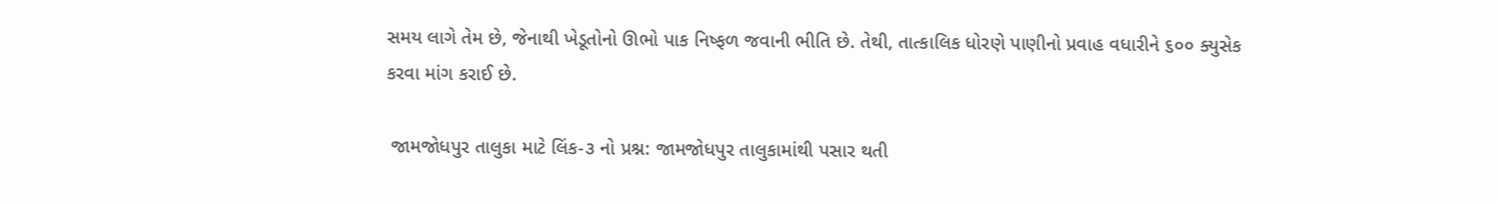સમય લાગે તેમ છે, જેનાથી ખેડૂતોનો ઊભો પાક નિષ્ફળ જવાની ભીતિ છે. તેથી, તાત્કાલિક ધોરણે પાણીનો પ્રવાહ વધારીને ૬૦૦ ક્યુસેક કરવા માંગ કરાઈ છે.

 જામજોધપુર તાલુકા માટે લિંક-૩ નો પ્રશ્ન: જામજોધપુર તાલુકામાંથી પસાર થતી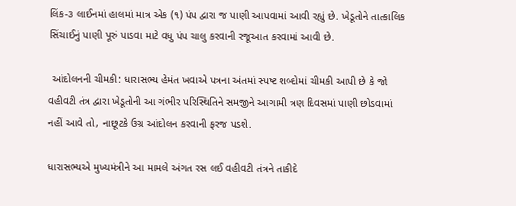લિંક-૩ લાઈનમાં હાલમાં માત્ર એક (૧) પંપ દ્વારા જ પાણી આપવામાં આવી રહ્યું છે. ખેડૂતોને તાત્કાલિક સિંચાઈનું પાણી પૂરું પાડવા માટે વધુ પંપ ચાલુ કરવાની રજૂઆત કરવામાં આવી છે.

 આંદોલનની ચીમકી: ધારાસભ્ય હેમંત ખવાએ પત્રના અંતમાં સ્પષ્ટ શબ્દોમાં ચીમકી આપી છે કે જો વહીવટી તંત્ર દ્વારા ખેડૂતોની આ ગંભીર પરિસ્થિતિને સમજીને આગામી ત્રણ દિવસમાં પાણી છોડવામાં નહીં આવે તો, નાછૂટકે ઉગ્ર આંદોલન કરવાની ફરજ પડશે.

ધારાસભ્યએ મુખ્યમંત્રીને આ મામલે અંગત રસ લઈ વહીવટી તંત્રને તાકીદે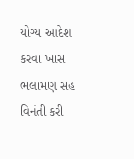યોગ્ય આદેશ કરવા ખાસ ભલામણ સહ વિનંતી કરી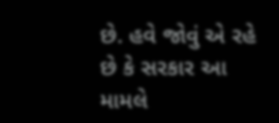છે. હવે જોવું એ રહે છે કે સરકાર આ મામલે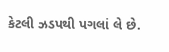કેટલી ઝડપથી પગલાં લે છે.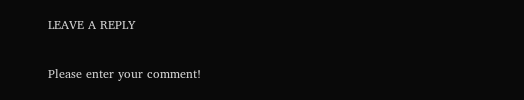LEAVE A REPLY

Please enter your comment!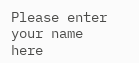Please enter your name here